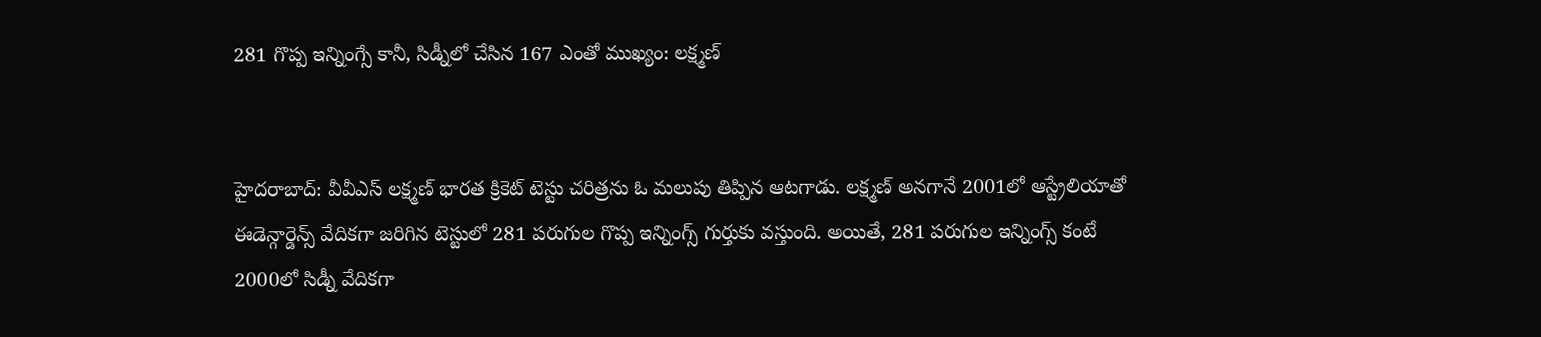281 గొప్ప ఇన్నింగ్సే కానీ, సిడ్నీలో చేసిన 167 ఎంతో ముఖ్యం: లక్ష్మణ్


హైదరాబాద్: వీవీఎస్ లక్ష్మణ్ భారత క్రికెట్ టెస్టు చరిత్రను ఓ మలుపు తిప్పిన ఆటగాడు. లక్ష్మణ్ అనగానే 2001లో ఆస్ట్రేలియాతో ఈడెన్గార్డెన్స్ వేదికగా జరిగిన టెస్టులో 281 పరుగుల గొప్ప ఇన్నింగ్స్ గుర్తుకు వస్తుంది. అయితే, 281 పరుగుల ఇన్నింగ్స్ కంటే 2000లో సిడ్నీ వేదికగా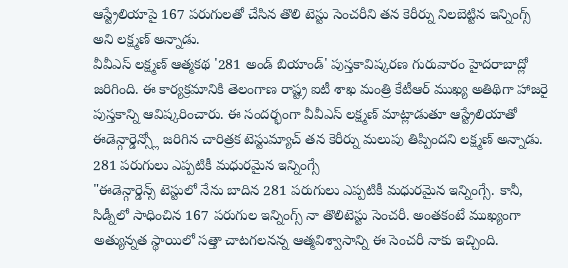ఆస్ట్రేలియాపై 167 పరుగులతో చేసిన తొలి టెస్టు సెంచరీని తన కెరీర్ను నిలబెట్టిన ఇన్నింగ్స్ అని లక్ష్మణ్ అన్నాడు.
వీవీఎస్ లక్ష్మణ్ ఆత్మకథ '281 అండ్ బియాండ్' పుస్తకావిష్కరణ గురువారం హైదరాబాద్లో జరిగింది. ఈ కార్యక్రమానికి తెలంగాణ రాష్ట్ర ఐటీ శాఖ మంత్రి కేటీఆర్ ముఖ్య అతిథిగా హాజరై పుస్తకాన్ని ఆవిష్కరించారు. ఈ సందర్భంగా వీవీఎస్ లక్ష్మణ్ మాట్లాడుతూ ఆస్ట్రేలియాతో ఈడెన్గార్డెన్స్లో జరిగిన చారిత్రక టెస్టుమ్యాచ్ తన కెరీర్ను మలుపు తిప్పిందని లక్ష్మణ్ అన్నాడు.
281 పరుగులు ఎప్పటికీ మధురమైన ఇన్నింగ్సే
"ఈడెన్గార్డెన్స్ టెస్టులో నేను బాదిన 281 పరుగులు ఎప్పటికీ మధురమైన ఇన్నింగ్సే. కానీ, సిడ్నీలో సాధించిన 167 పరుగుల ఇన్నింగ్స్ నా తొలిటెస్టు సెంచరీ. అంతకంటే ముఖ్యంగా అత్యున్నత స్థాయిలో సత్తా చాటగలనన్న ఆత్మవిశ్వాసాన్ని ఈ సెంచరీ నాకు ఇచ్చింది.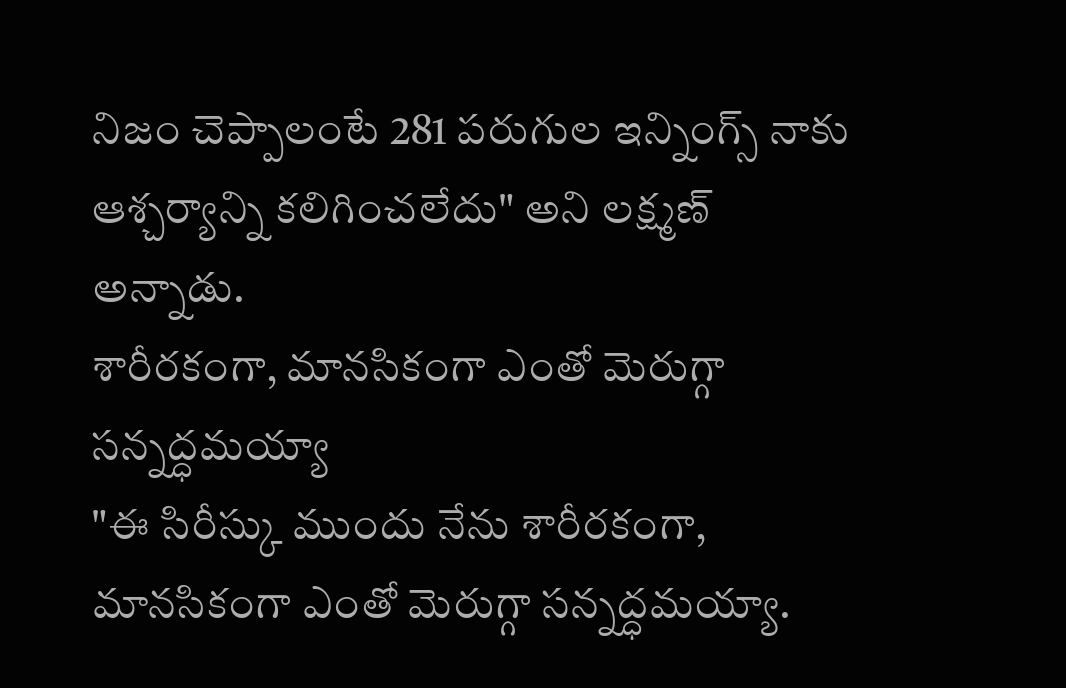నిజం చెప్పాలంటే 281 పరుగుల ఇన్నింగ్స్ నాకు ఆశ్చర్యాన్ని కలిగించలేదు" అని లక్ష్మణ్ అన్నాడు.
శారీరకంగా, మానసికంగా ఎంతో మెరుగ్గా సన్నద్ధమయ్యా
"ఈ సిరీస్కు ముందు నేను శారీరకంగా, మానసికంగా ఎంతో మెరుగ్గా సన్నద్ధమయ్యా.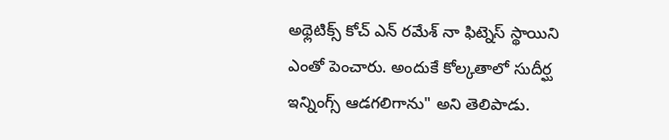అథ్లెటిక్స్ కోచ్ ఎన్ రమేశ్ నా ఫిట్నెస్ స్థాయిని ఎంతో పెంచారు. అందుకే కోల్కతాలో సుదీర్ఘ ఇన్నింగ్స్ ఆడగలిగాను" అని తెలిపాడు.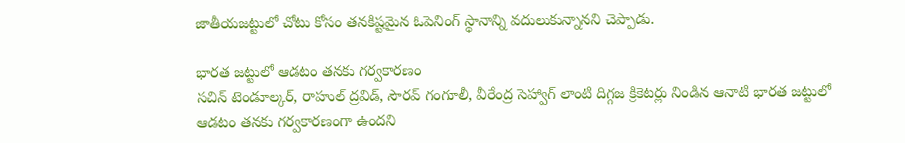జాతీయజట్టులో చోటు కోసం తనకిష్టమైన ఓపెనింగ్ స్థానాన్ని వదులుకున్నానని చెప్పాడు.

భారత జట్టులో ఆడటం తనకు గర్వకారణం
సచిన్ టెండూల్కర్, రాహుల్ ద్రవిడ్, సౌరవ్ గంగూలీ, వీరేంద్ర సెహ్వాగ్ లాంటి దిగ్గజ క్రికెటర్లు నిండిన ఆనాటి భారత జట్టులో ఆడటం తనకు గర్వకారణంగా ఉందని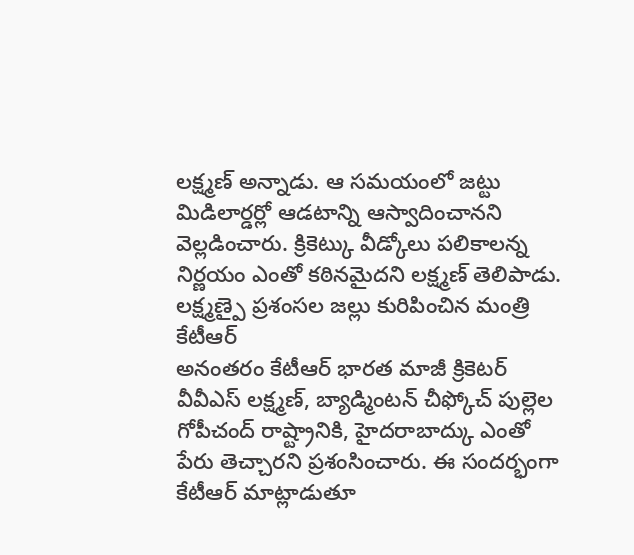లక్ష్మణ్ అన్నాడు. ఆ సమయంలో జట్టు మిడిలార్డర్లో ఆడటాన్ని ఆస్వాదించానని వెల్లడించారు. క్రికెట్కు వీడ్కోలు పలికాలన్న నిర్ణయం ఎంతో కఠినమైదని లక్ష్మణ్ తెలిపాడు.
లక్ష్మణ్పై ప్రశంసల జల్లు కురిపించిన మంత్రి కేటీఆర్
అనంతరం కేటీఆర్ భారత మాజీ క్రికెటర్ వీవీఎస్ లక్ష్మణ్, బ్యాడ్మింటన్ చీఫ్కోచ్ పుల్లెల గోపీచంద్ రాష్ట్రానికి, హైదరాబాద్కు ఎంతో పేరు తెచ్చారని ప్రశంసించారు. ఈ సందర్భంగా కేటీఆర్ మాట్లాడుతూ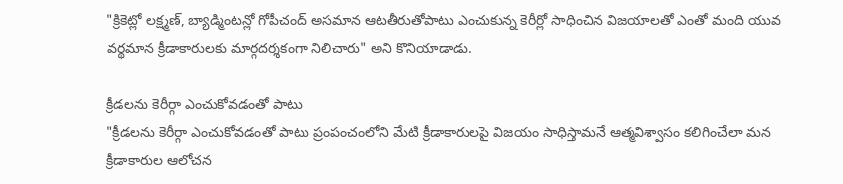"క్రికెట్లో లక్ష్మణ్, బ్యాడ్మింటన్లో గోపీచంద్ అసమాన ఆటతీరుతోపాటు ఎంచుకున్న కెరీర్లో సాధించిన విజయాలతో ఎంతో మంది యువ వర్థమాన క్రీడాకారులకు మార్గదర్శకంగా నిలిచారు" అని కొనియాడాడు.

క్రీడలను కెరీర్గా ఎంచుకోవడంతో పాటు
"క్రీడలను కెరీర్గా ఎంచుకోవడంతో పాటు ప్రంపంచంలోని మేటి క్రీడాకారులపై విజయం సాధిస్తామనే ఆత్మవిశ్వాసం కలిగించేలా మన క్రీడాకారుల ఆలోచన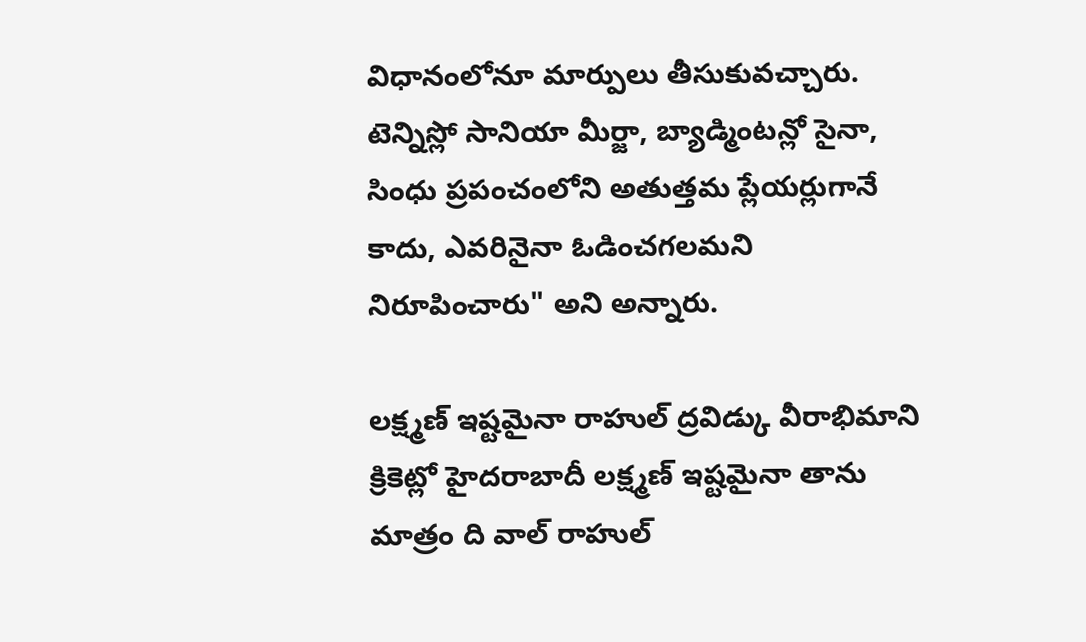విధానంలోనూ మార్పులు తీసుకువచ్చారు. టెన్నిస్లో సానియా మీర్జా, బ్యాడ్మింటన్లో సైనా, సింధు ప్రపంచంలోని అతుత్తమ ప్లేయర్లుగానే కాదు, ఎవరినైనా ఓడించగలమని నిరూపించారు" అని అన్నారు.

లక్ష్మణ్ ఇష్టమైనా రాహుల్ ద్రవిడ్కు వీరాభిమాని
క్రికెట్లో హైదరాబాదీ లక్ష్మణ్ ఇష్టమైనా తాను మాత్రం ది వాల్ రాహుల్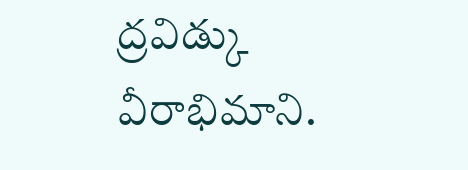ద్రవిడ్కు వీరాభిమాని.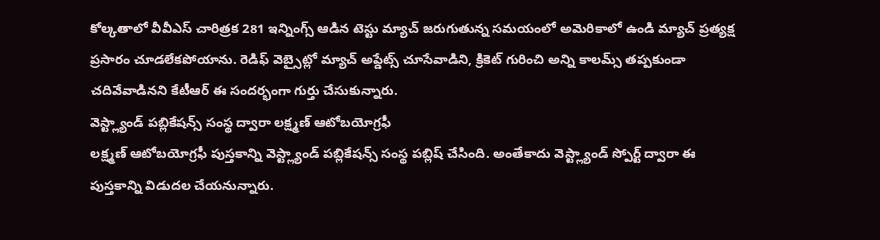కోల్కతాలో వీవీఎస్ చారిత్రక 281 ఇన్నింగ్స్ ఆడిన టెస్టు మ్యాచ్ జరుగుతున్న సమయంలో అమెరికాలో ఉండి మ్యాచ్ ప్రత్యక్ష ప్రసారం చూడలేకపోయాను. రెడిఫ్ వెబ్సైట్లో మ్యాచ్ అప్డేట్స్ చూసేవాడిని, క్రికెట్ గురించి అన్ని కాలమ్స్ తప్పకుండా చదివేవాడినని కేటీఆర్ ఈ సందర్భంగా గుర్తు చేసుకున్నారు.
వెస్ట్ల్యాండ్ పబ్లికేషన్స్ సంస్థ ద్వారా లక్ష్మణ్ ఆటోబయోగ్రఫీ
లక్ష్మణ్ ఆటోబయోగ్రఫీ పుస్తకాన్ని వెస్ట్ల్యాండ్ పబ్లికేషన్స్ సంస్థ పబ్లిష్ చేసింది. అంతేకాదు వెస్ట్ల్యాండ్ స్పోర్ట్ ద్వారా ఈ పుస్తకాన్ని విడుదల చేయనున్నారు.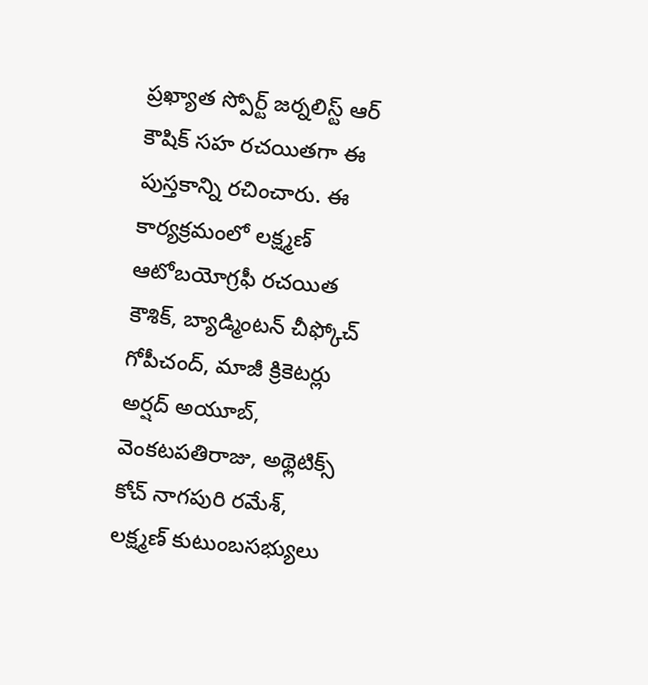ప్రఖ్యాత స్పోర్ట్ జర్నలిస్ట్ ఆర్ కౌషిక్ సహ రచయితగా ఈ పుస్తకాన్ని రచించారు. ఈ కార్యక్రమంలో లక్ష్మణ్ ఆటోబయోగ్రఫీ రచయిత కౌశిక్, బ్యాడ్మింటన్ చీఫ్కోచ్ గోపీచంద్, మాజీ క్రికెటర్లు అర్షద్ అయూబ్, వెంకటపతిరాజు, అథ్లెటిక్స్ కోచ్ నాగపురి రమేశ్, లక్ష్మణ్ కుటుంబసభ్యులు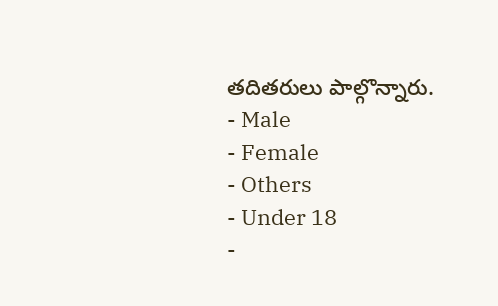తదితరులు పాల్గొన్నారు.
- Male
- Female
- Others
- Under 18
-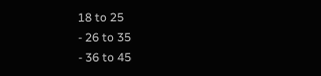18 to 25
- 26 to 35
- 36 to 45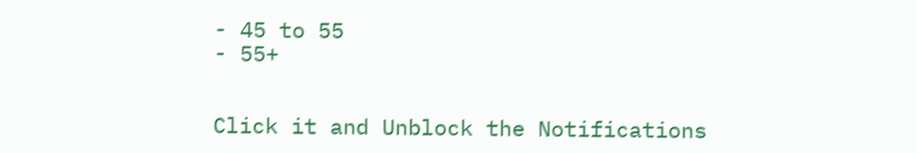- 45 to 55
- 55+


Click it and Unblock the Notifications